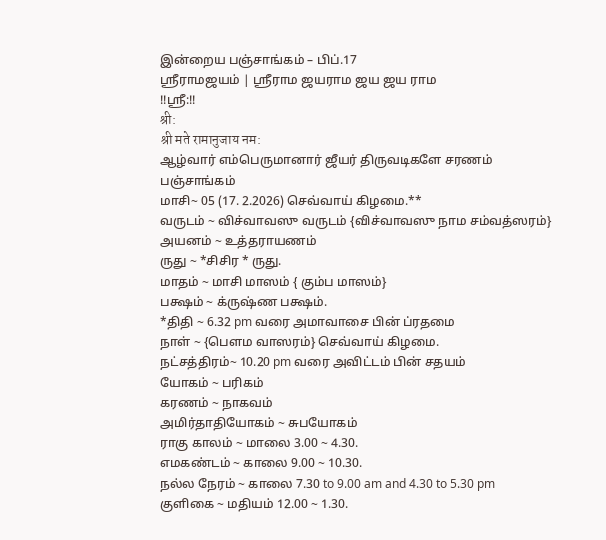இன்றைய பஞ்சாங்கம் – பிப்.17
ஸ்ரீராமஜயம் | ஸ்ரீராம ஜயராம ஜய ஜய ராம
!!ஸ்ரீ:!!
श्री:
श्री मते रामानुजाय नम:
ஆழ்வார் எம்பெருமானார் ஜீயர் திருவடிகளே சரணம்
பஞ்சாங்கம்
மாசி~ 05 (17. 2.2026) செவ்வாய் கிழமை.**
வருடம் ~ விச்வாவஸு வருடம் {விச்வாவஸு நாம சம்வத்ஸரம்}
அயனம் ~ உத்தராயணம்
ருது ~ *சிசிர * ருது.
மாதம் ~ மாசி மாஸம் { கும்ப மாஸம்}
பக்ஷம் ~ க்ருஷ்ண பக்ஷம்.
*திதி ~ 6.32 pm வரை அமாவாசை பின் ப்ரதமை
நாள் ~ {பௌம வாஸரம்} செவ்வாய் கிழமை.
நட்சத்திரம்~ 10.20 pm வரை அவிட்டம் பின் சதயம்
யோகம் ~ பரிகம்
கரணம் ~ நாகவம்
அமிர்தாதியோகம் ~ சுபயோகம்
ராகு காலம் ~ மாலை 3.00 ~ 4.30.
எமகண்டம் ~ காலை 9.00 ~ 10.30.
நல்ல நேரம் ~ காலை 7.30 to 9.00 am and 4.30 to 5.30 pm
குளிகை ~ மதியம் 12.00 ~ 1.30.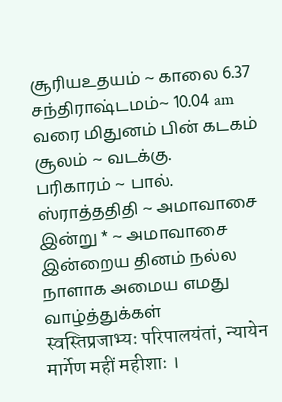சூரியஉதயம் ~ காலை 6.37
சந்திராஷ்டமம்~ 10.04 am வரை மிதுனம் பின் கடகம்
சூலம் ~ வடக்கு.
பரிகாரம் ~ பால்.
ஸ்ராத்ததிதி ~ அமாவாசை
இன்று * ~ அமாவாசை
இன்றைய தினம் நல்ல நாளாக அமைய எமது வாழ்த்துக்கள்
स्वस्तिप्रजाभ्यः परिपालयंतां, न्यायेन मार्गेण महीं महीशाः ।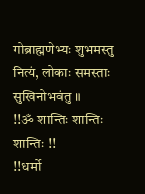गोब्राह्मणेभ्यः शुभमस्तु नित्यं, लोकाः समस्ताः सुखिनोभवंतु ॥
!!ॐ शान्तिः शान्तिः शान्तिः !!
!!धर्मो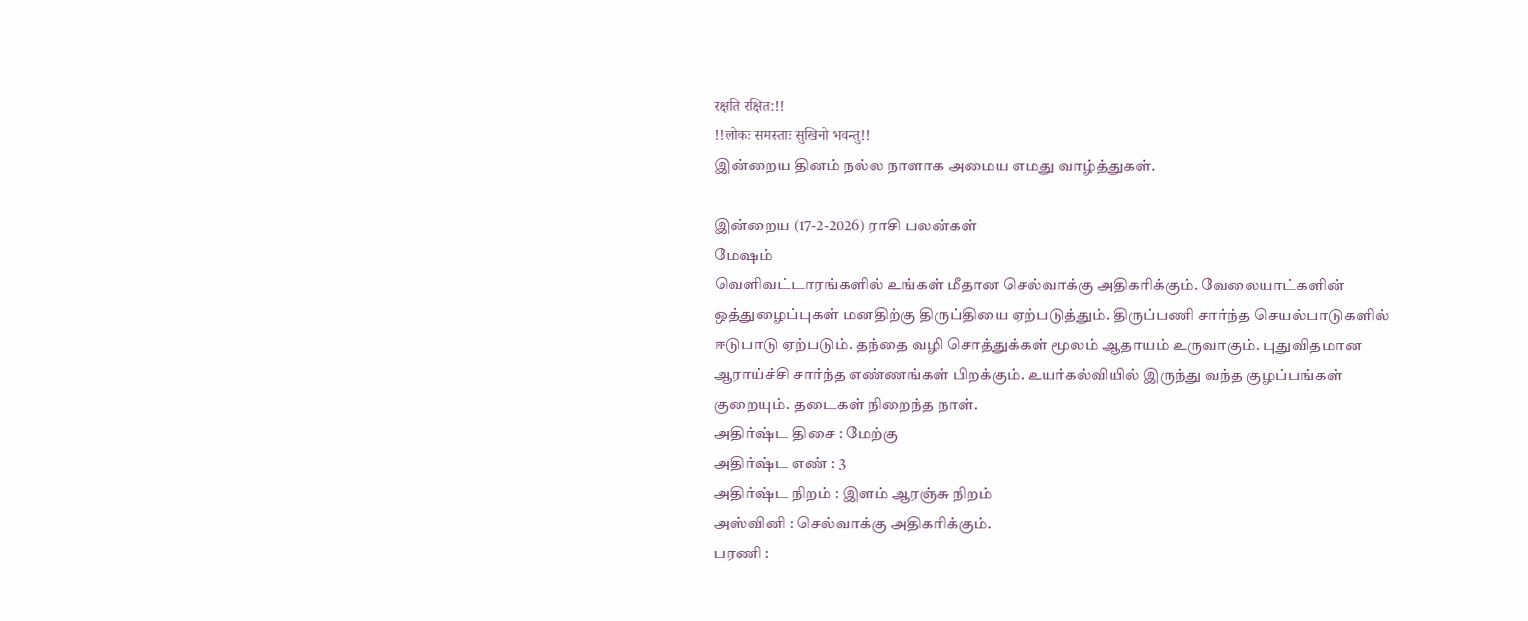रक्षति रक्षित:!!
!!लोकः समस्ताः सुखिनो भवन्तु!!
இன்றைய தினம் நல்ல நாளாக அமைய எமது வாழ்த்துகள்.

இன்றைய (17-2-2026) ராசி பலன்கள்
மேஷம்
வெளிவட்டாரங்களில் உங்கள் மீதான செல்வாக்கு அதிகரிக்கும். வேலையாட்களின் ஒத்துழைப்புகள் மனதிற்கு திருப்தியை ஏற்படுத்தும். திருப்பணி சார்ந்த செயல்பாடுகளில் ஈடுபாடு ஏற்படும். தந்தை வழி சொத்துக்கள் மூலம் ஆதாயம் உருவாகும். புதுவிதமான ஆராய்ச்சி சார்ந்த எண்ணங்கள் பிறக்கும். உயர்கல்வியில் இருந்து வந்த குழப்பங்கள் குறையும். தடைகள் நிறைந்த நாள்.
அதிர்ஷ்ட திசை : மேற்கு
அதிர்ஷ்ட எண் : 3
அதிர்ஷ்ட நிறம் : இளம் ஆரஞ்சு நிறம்
அஸ்வினி : செல்வாக்கு அதிகரிக்கும்.
பரணி :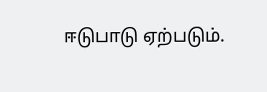ஈடுபாடு ஏற்படும்.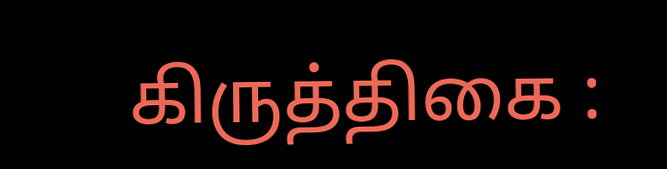கிருத்திகை :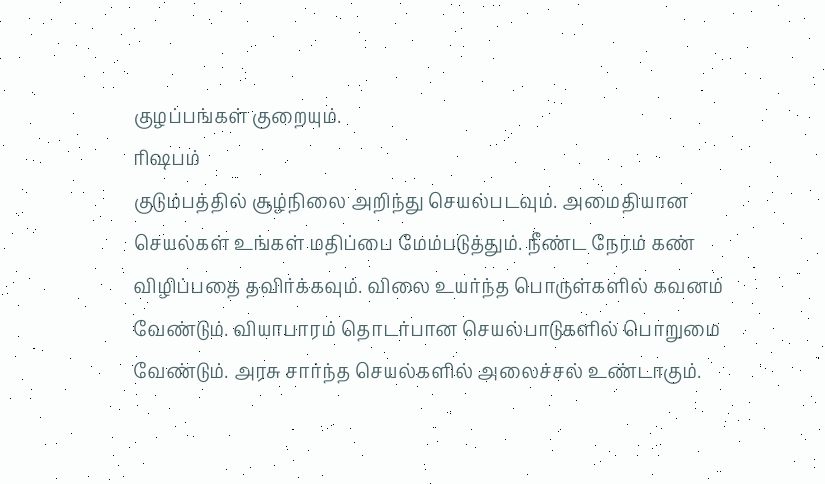குழப்பங்கள் குறையும்.
ரிஷபம்
குடும்பத்தில் சூழ்நிலை அறிந்து செயல்படவும். அமைதியான செயல்கள் உங்கள் மதிப்பை மேம்படுத்தும். நீண்ட நேரம் கண் விழிப்பதை தவிர்க்கவும். விலை உயர்ந்த பொருள்களில் கவனம் வேண்டும். வியாபாரம் தொடர்பான செயல்பாடுகளில் பொறுமை வேண்டும். அரசு சார்ந்த செயல்களில் அலைச்சல் உண்டாகும்.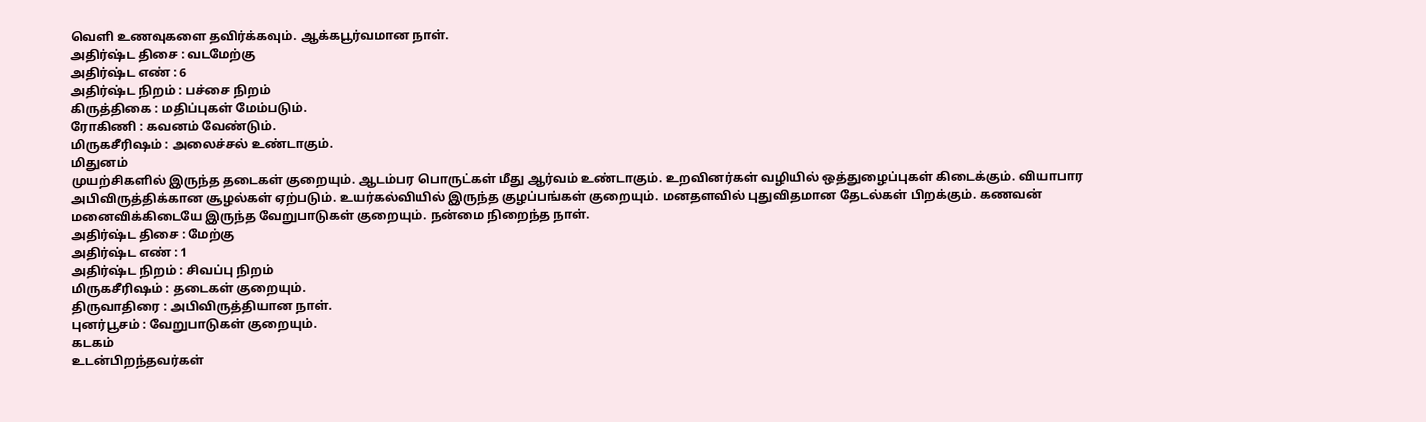வெளி உணவுகளை தவிர்க்கவும். ஆக்கபூர்வமான நாள்.
அதிர்ஷ்ட திசை : வடமேற்கு
அதிர்ஷ்ட எண் : 6
அதிர்ஷ்ட நிறம் : பச்சை நிறம்
கிருத்திகை : மதிப்புகள் மேம்படும்.
ரோகிணி : கவனம் வேண்டும்.
மிருகசீரிஷம் : அலைச்சல் உண்டாகும்.
மிதுனம்
முயற்சிகளில் இருந்த தடைகள் குறையும். ஆடம்பர பொருட்கள் மீது ஆர்வம் உண்டாகும். உறவினர்கள் வழியில் ஒத்துழைப்புகள் கிடைக்கும். வியாபார அபிவிருத்திக்கான சூழல்கள் ஏற்படும். உயர்கல்வியில் இருந்த குழப்பங்கள் குறையும். மனதளவில் புதுவிதமான தேடல்கள் பிறக்கும். கணவன் மனைவிக்கிடையே இருந்த வேறுபாடுகள் குறையும். நன்மை நிறைந்த நாள்.
அதிர்ஷ்ட திசை : மேற்கு
அதிர்ஷ்ட எண் : 1
அதிர்ஷ்ட நிறம் : சிவப்பு நிறம்
மிருகசீரிஷம் : தடைகள் குறையும்.
திருவாதிரை : அபிவிருத்தியான நாள்.
புனர்பூசம் : வேறுபாடுகள் குறையும்.
கடகம்
உடன்பிறந்தவர்கள்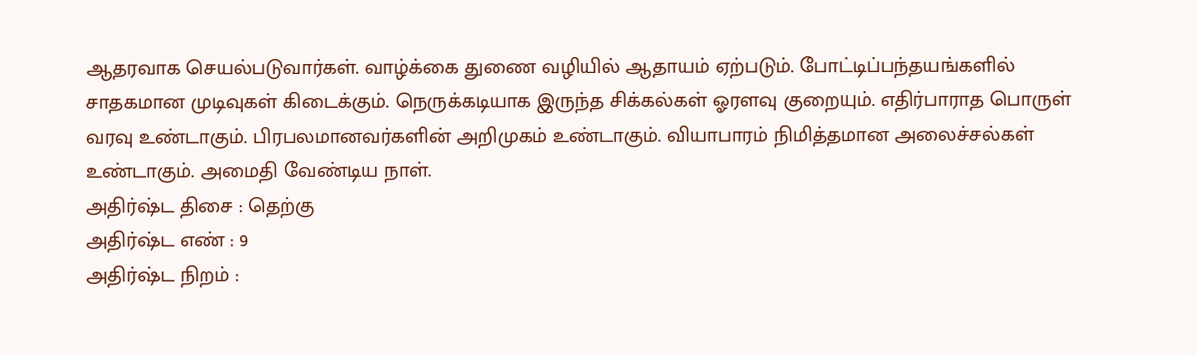ஆதரவாக செயல்படுவார்கள். வாழ்க்கை துணை வழியில் ஆதாயம் ஏற்படும். போட்டிப்பந்தயங்களில் சாதகமான முடிவுகள் கிடைக்கும். நெருக்கடியாக இருந்த சிக்கல்கள் ஓரளவு குறையும். எதிர்பாராத பொருள் வரவு உண்டாகும். பிரபலமானவர்களின் அறிமுகம் உண்டாகும். வியாபாரம் நிமித்தமான அலைச்சல்கள் உண்டாகும். அமைதி வேண்டிய நாள்.
அதிர்ஷ்ட திசை : தெற்கு
அதிர்ஷ்ட எண் : 9
அதிர்ஷ்ட நிறம் :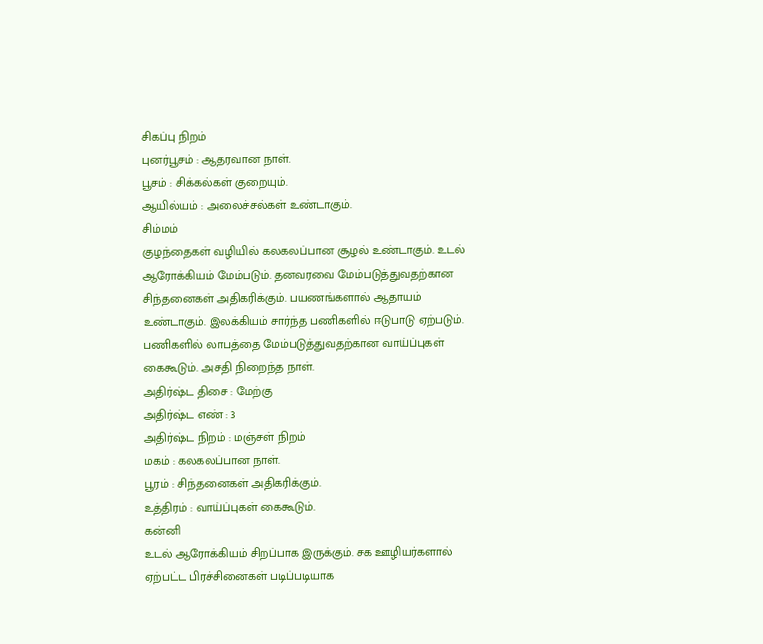சிகப்பு நிறம்
புனர்பூசம் : ஆதரவான நாள்.
பூசம் : சிக்கல்கள் குறையும்.
ஆயில்யம் : அலைச்சல்கள் உண்டாகும்.
சிம்மம்
குழந்தைகள் வழியில் கலகலப்பான சூழல் உண்டாகும். உடல் ஆரோக்கியம் மேம்படும். தனவரவை மேம்படுத்துவதற்கான சிந்தனைகள் அதிகரிக்கும். பயணங்களால் ஆதாயம் உண்டாகும். இலக்கியம் சார்ந்த பணிகளில் ஈடுபாடு ஏற்படும். பணிகளில் லாபத்தை மேம்படுத்துவதற்கான வாய்ப்புகள் கைகூடும். அசதி நிறைந்த நாள்.
அதிர்ஷ்ட திசை : மேற்கு
அதிர்ஷ்ட எண் : 3
அதிர்ஷ்ட நிறம் : மஞ்சள் நிறம்
மகம் : கலகலப்பான நாள்.
பூரம் : சிந்தனைகள் அதிகரிக்கும்.
உத்திரம் : வாய்ப்புகள் கைகூடும்.
கன்னி
உடல் ஆரோக்கியம் சிறப்பாக இருக்கும். சக ஊழியர்களால் ஏற்பட்ட பிரச்சினைகள் படிப்படியாக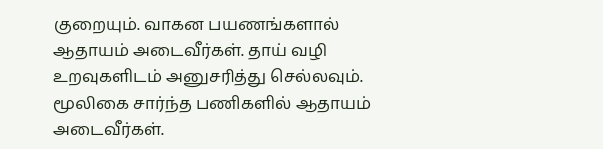குறையும். வாகன பயணங்களால் ஆதாயம் அடைவீர்கள். தாய் வழி உறவுகளிடம் அனுசரித்து செல்லவும். மூலிகை சார்ந்த பணிகளில் ஆதாயம் அடைவீர்கள்.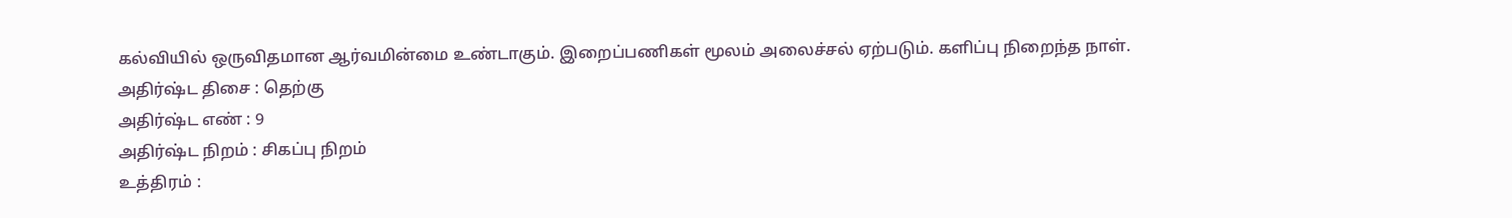கல்வியில் ஒருவிதமான ஆர்வமின்மை உண்டாகும். இறைப்பணிகள் மூலம் அலைச்சல் ஏற்படும். களிப்பு நிறைந்த நாள்.
அதிர்ஷ்ட திசை : தெற்கு
அதிர்ஷ்ட எண் : 9
அதிர்ஷ்ட நிறம் : சிகப்பு நிறம்
உத்திரம் :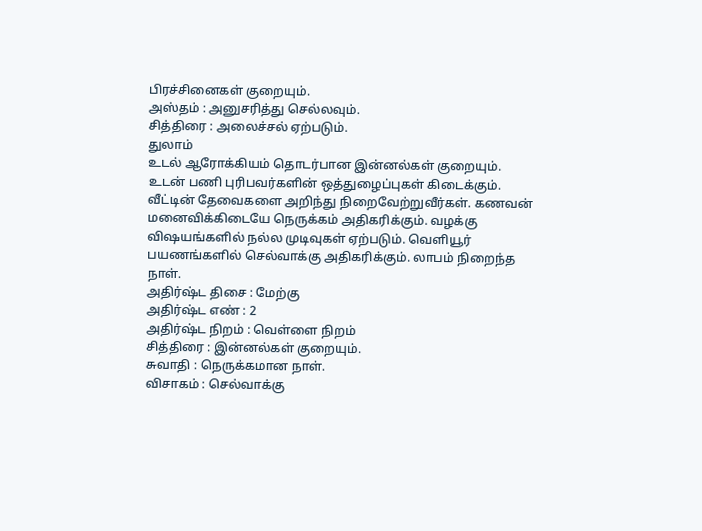பிரச்சினைகள் குறையும்.
அஸ்தம் : அனுசரித்து செல்லவும்.
சித்திரை : அலைச்சல் ஏற்படும்.
துலாம்
உடல் ஆரோக்கியம் தொடர்பான இன்னல்கள் குறையும். உடன் பணி புரிபவர்களின் ஒத்துழைப்புகள் கிடைக்கும். வீட்டின் தேவைகளை அறிந்து நிறைவேற்றுவீர்கள். கணவன் மனைவிக்கிடையே நெருக்கம் அதிகரிக்கும். வழக்கு விஷயங்களில் நல்ல முடிவுகள் ஏற்படும். வெளியூர் பயணங்களில் செல்வாக்கு அதிகரிக்கும். லாபம் நிறைந்த நாள்.
அதிர்ஷ்ட திசை : மேற்கு
அதிர்ஷ்ட எண் : 2
அதிர்ஷ்ட நிறம் : வெள்ளை நிறம்
சித்திரை : இன்னல்கள் குறையும்.
சுவாதி : நெருக்கமான நாள்.
விசாகம் : செல்வாக்கு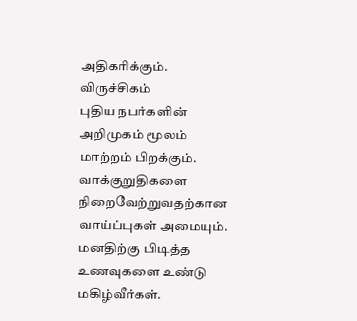அதிகரிக்கும்.
விருச்சிகம்
புதிய நபர்களின் அறிமுகம் மூலம் மாற்றம் பிறக்கும். வாக்குறுதிகளை நிறைவேற்றுவதற்கான வாய்ப்புகள் அமையும். மனதிற்கு பிடித்த உணவுகளை உண்டு மகிழ்வீர்கள்.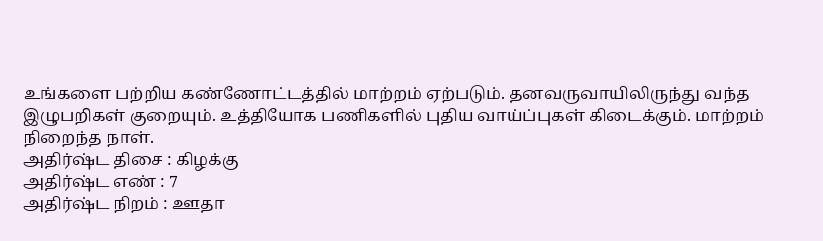உங்களை பற்றிய கண்ணோட்டத்தில் மாற்றம் ஏற்படும். தனவருவாயிலிருந்து வந்த இழுபறிகள் குறையும். உத்தியோக பணிகளில் புதிய வாய்ப்புகள் கிடைக்கும். மாற்றம் நிறைந்த நாள்.
அதிர்ஷ்ட திசை : கிழக்கு
அதிர்ஷ்ட எண் : 7
அதிர்ஷ்ட நிறம் : ஊதா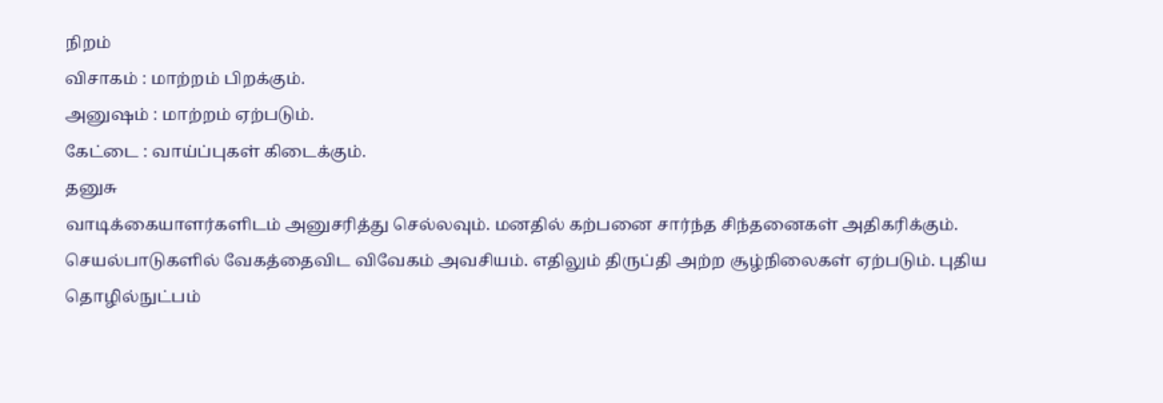நிறம்
விசாகம் : மாற்றம் பிறக்கும்.
அனுஷம் : மாற்றம் ஏற்படும்.
கேட்டை : வாய்ப்புகள் கிடைக்கும்.
தனுசு
வாடிக்கையாளர்களிடம் அனுசரித்து செல்லவும். மனதில் கற்பனை சார்ந்த சிந்தனைகள் அதிகரிக்கும். செயல்பாடுகளில் வேகத்தைவிட விவேகம் அவசியம். எதிலும் திருப்தி அற்ற சூழ்நிலைகள் ஏற்படும். புதிய தொழில்நுட்பம்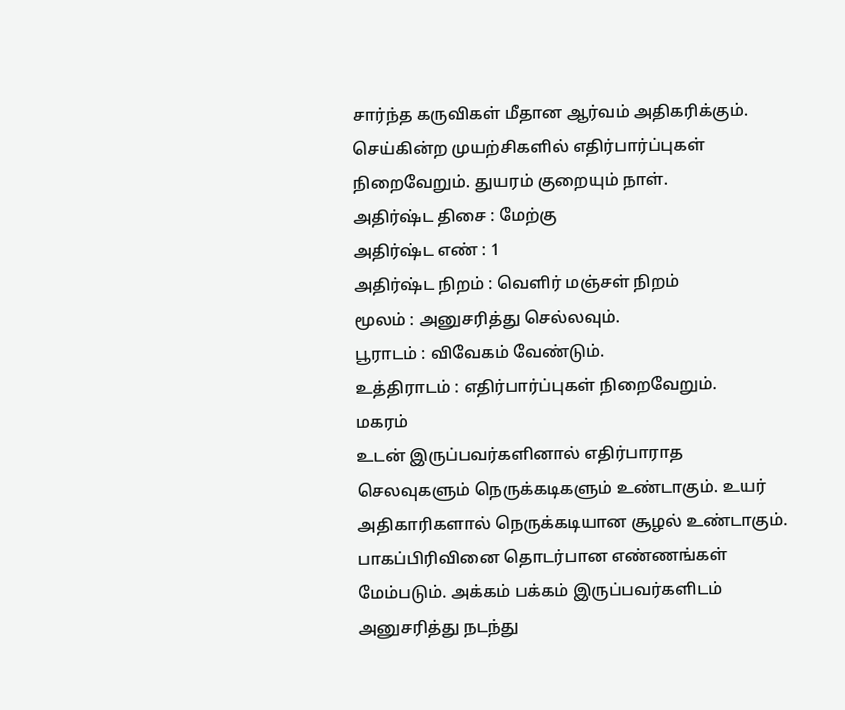சார்ந்த கருவிகள் மீதான ஆர்வம் அதிகரிக்கும். செய்கின்ற முயற்சிகளில் எதிர்பார்ப்புகள் நிறைவேறும். துயரம் குறையும் நாள்.
அதிர்ஷ்ட திசை : மேற்கு
அதிர்ஷ்ட எண் : 1
அதிர்ஷ்ட நிறம் : வெளிர் மஞ்சள் நிறம்
மூலம் : அனுசரித்து செல்லவும்.
பூராடம் : விவேகம் வேண்டும்.
உத்திராடம் : எதிர்பார்ப்புகள் நிறைவேறும்.
மகரம்
உடன் இருப்பவர்களினால் எதிர்பாராத செலவுகளும் நெருக்கடிகளும் உண்டாகும். உயர் அதிகாரிகளால் நெருக்கடியான சூழல் உண்டாகும். பாகப்பிரிவினை தொடர்பான எண்ணங்கள் மேம்படும். அக்கம் பக்கம் இருப்பவர்களிடம் அனுசரித்து நடந்து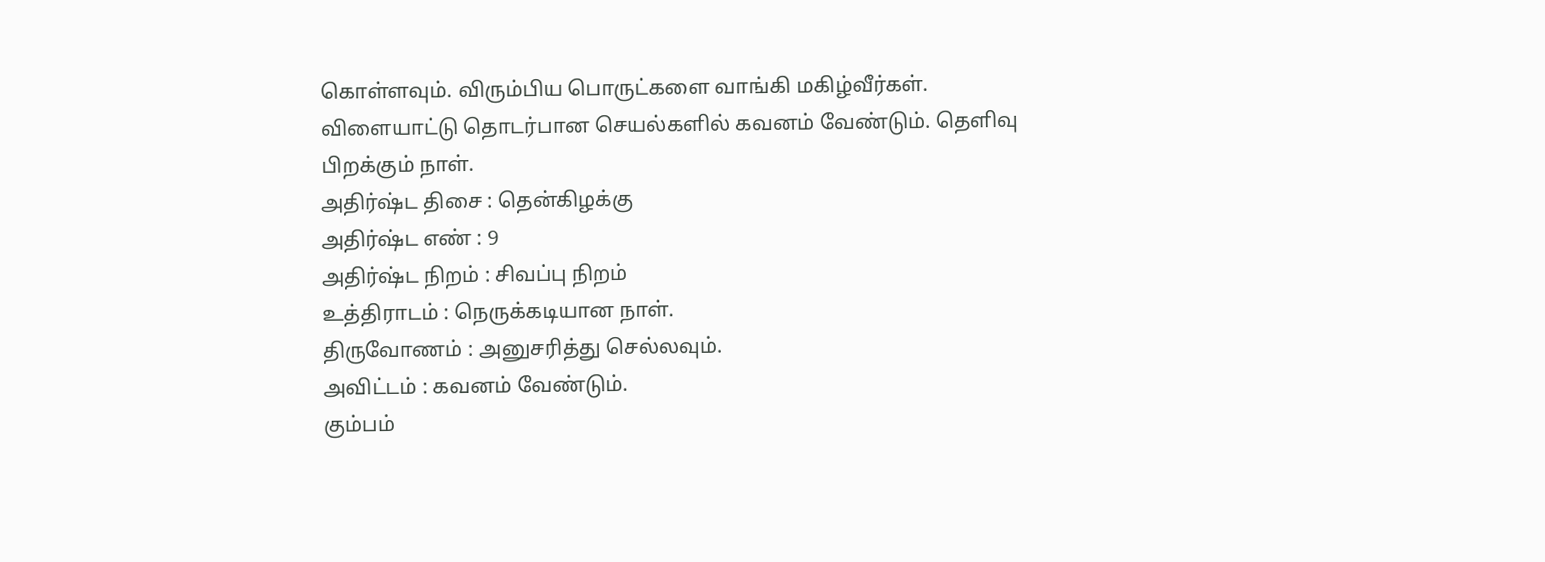கொள்ளவும். விரும்பிய பொருட்களை வாங்கி மகிழ்வீர்கள். விளையாட்டு தொடர்பான செயல்களில் கவனம் வேண்டும். தெளிவு பிறக்கும் நாள்.
அதிர்ஷ்ட திசை : தென்கிழக்கு
அதிர்ஷ்ட எண் : 9
அதிர்ஷ்ட நிறம் : சிவப்பு நிறம்
உத்திராடம் : நெருக்கடியான நாள்.
திருவோணம் : அனுசரித்து செல்லவும்.
அவிட்டம் : கவனம் வேண்டும்.
கும்பம்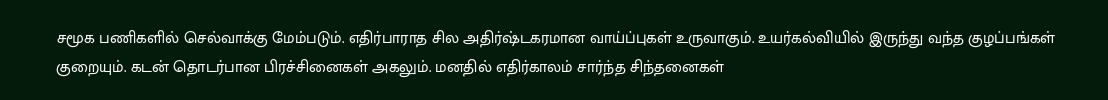சமூக பணிகளில் செல்வாக்கு மேம்படும். எதிர்பாராத சில அதிர்ஷ்டகரமான வாய்ப்புகள் உருவாகும். உயர்கல்வியில் இருந்து வந்த குழப்பங்கள் குறையும். கடன் தொடர்பான பிரச்சினைகள் அகலும். மனதில் எதிர்காலம் சார்ந்த சிந்தனைகள்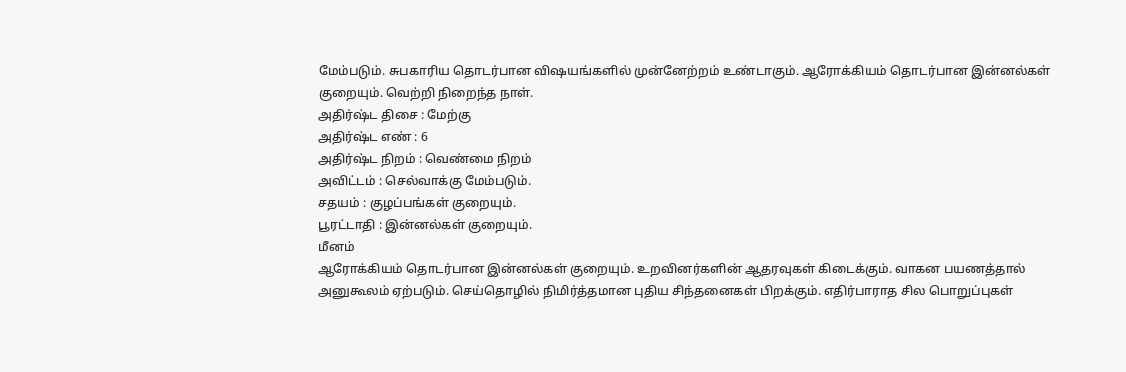மேம்படும். சுபகாரிய தொடர்பான விஷயங்களில் முன்னேற்றம் உண்டாகும். ஆரோக்கியம் தொடர்பான இன்னல்கள் குறையும். வெற்றி நிறைந்த நாள்.
அதிர்ஷ்ட திசை : மேற்கு
அதிர்ஷ்ட எண் : 6
அதிர்ஷ்ட நிறம் : வெண்மை நிறம்
அவிட்டம் : செல்வாக்கு மேம்படும்.
சதயம் : குழப்பங்கள் குறையும்.
பூரட்டாதி : இன்னல்கள் குறையும்.
மீனம்
ஆரோக்கியம் தொடர்பான இன்னல்கள் குறையும். உறவினர்களின் ஆதரவுகள் கிடைக்கும். வாகன பயணத்தால் அனுகூலம் ஏற்படும். செய்தொழில் நிமிர்த்தமான புதிய சிந்தனைகள் பிறக்கும். எதிர்பாராத சில பொறுப்புகள்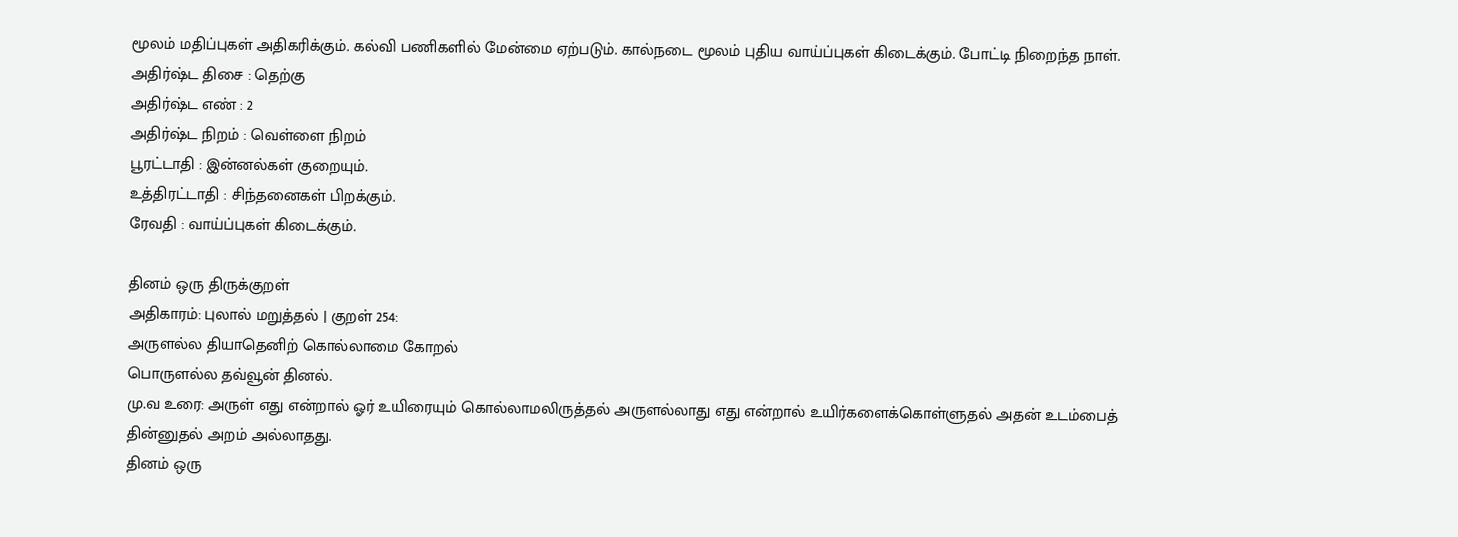மூலம் மதிப்புகள் அதிகரிக்கும். கல்வி பணிகளில் மேன்மை ஏற்படும். கால்நடை மூலம் புதிய வாய்ப்புகள் கிடைக்கும். போட்டி நிறைந்த நாள்.
அதிர்ஷ்ட திசை : தெற்கு
அதிர்ஷ்ட எண் : 2
அதிர்ஷ்ட நிறம் : வெள்ளை நிறம்
பூரட்டாதி : இன்னல்கள் குறையும்.
உத்திரட்டாதி : சிந்தனைகள் பிறக்கும்.
ரேவதி : வாய்ப்புகள் கிடைக்கும்.

தினம் ஒரு திருக்குறள்
அதிகாரம்: புலால் மறுத்தல் | குறள் 254:
அருளல்ல தியாதெனிற் கொல்லாமை கோறல்
பொருளல்ல தவ்வூன் தினல்.
மு.வ உரை: அருள் எது என்றால் ஓர் உயிரையும் கொல்லாமலிருத்தல் அருளல்லாது எது என்றால் உயிர்களைக்கொள்ளுதல் அதன் உடம்பைத் தின்னுதல் அறம் அல்லாதது.
தினம் ஒரு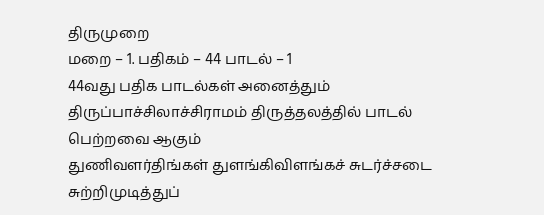திருமுறை
மறை – 1. பதிகம் – 44 பாடல் – 1
44வது பதிக பாடல்கள் அனைத்தும் திருப்பாச்சிலாச்சிராமம் திருத்தலத்தில் பாடல் பெற்றவை ஆகும்
துணிவளர்திங்கள் துளங்கிவிளங்கச் சுடர்ச்சடை சுற்றிமுடித்துப்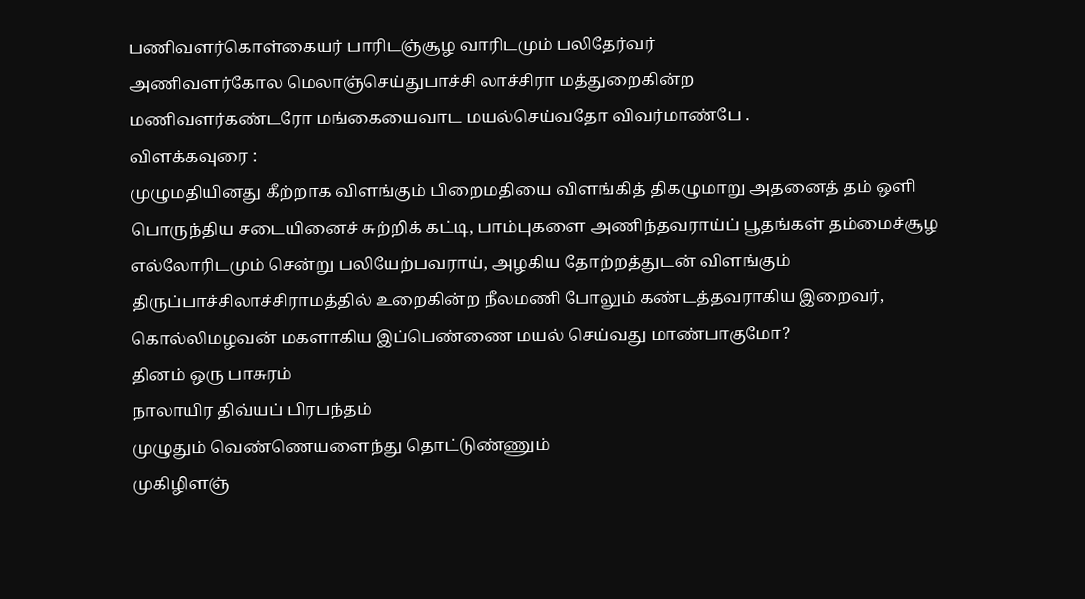பணிவளர்கொள்கையர் பாரிடஞ்சூழ வாரிடமும் பலிதேர்வர்
அணிவளர்கோல மெலாஞ்செய்துபாச்சி லாச்சிரா மத்துறைகின்ற
மணிவளர்கண்டரோ மங்கையைவாட மயல்செய்வதோ விவர்மாண்பே .
விளக்கவுரை :
முழுமதியினது கீற்றாக விளங்கும் பிறைமதியை விளங்கித் திகழுமாறு அதனைத் தம் ஒளி பொருந்திய சடையினைச் சுற்றிக் கட்டி, பாம்புகளை அணிந்தவராய்ப் பூதங்கள் தம்மைச்சூழ எல்லோரிடமும் சென்று பலியேற்பவராய், அழகிய தோற்றத்துடன் விளங்கும் திருப்பாச்சிலாச்சிராமத்தில் உறைகின்ற நீலமணி போலும் கண்டத்தவராகிய இறைவர், கொல்லிமழவன் மகளாகிய இப்பெண்ணை மயல் செய்வது மாண்பாகுமோ?
தினம் ஒரு பாசுரம்
நாலாயிர திவ்யப் பிரபந்தம்
முழுதும் வெண்ணெயளைந்து தொட்டுண்ணும்
முகிழிளஞ்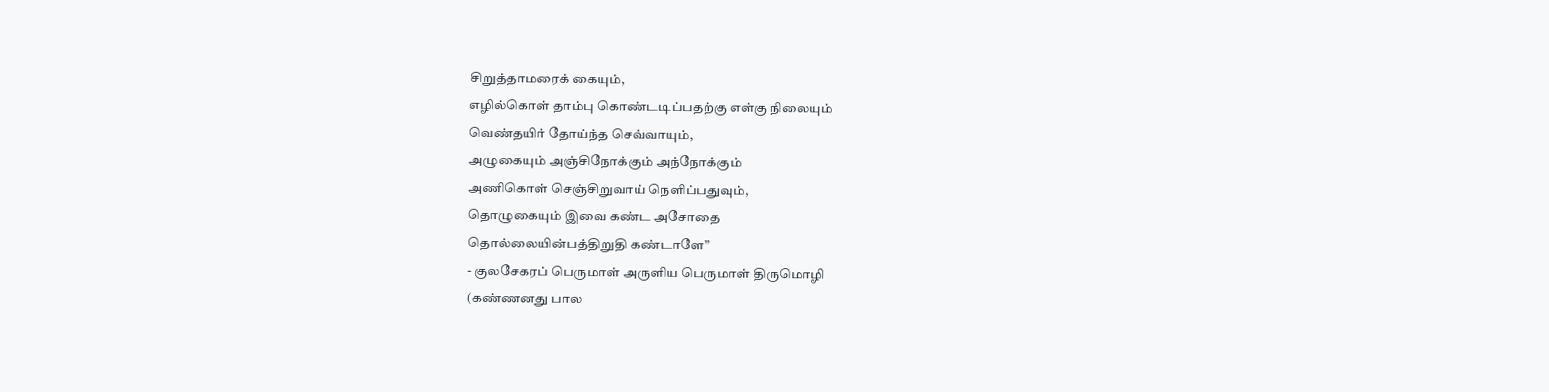சிறுத்தாமரைக் கையும்,
எழில்கொள் தாம்பு கொண்டடிப்பதற்கு எள்கு நிலையும்
வெண்தயிர் தோய்ந்த செவ்வாயும்,
அழுகையும் அஞ்சிநோக்கும் அந்நோக்கும்
அணிகொள் செஞ்சிறுவாய் நெளிப்பதுவும்,
தொழுகையும் இவை கண்ட அசோதை
தொல்லையின்பத்திறுதி கண்டாளே”
- குலசேகரப் பெருமாள் அருளிய பெருமாள் திருமொழி
(கண்ணனது பால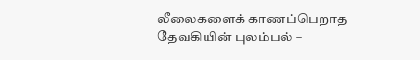லீலைகளைக் காணப்பெறாத தேவகியின் புலம்பல் –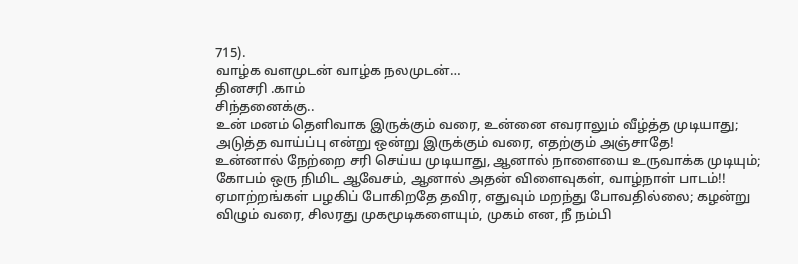715).
வாழ்க வளமுடன் வாழ்க நலமுடன்…
தினசரி .காம்
சிந்தனைக்கு..
உன் மனம் தெளிவாக இருக்கும் வரை, உன்னை எவராலும் வீழ்த்த முடியாது; அடுத்த வாய்ப்பு என்று ஒன்று இருக்கும் வரை, எதற்கும் அஞ்சாதே!
உன்னால் நேற்றை சரி செய்ய முடியாது, ஆனால் நாளையை உருவாக்க முடியும்; கோபம் ஒரு நிமிட ஆவேசம், ஆனால் அதன் விளைவுகள், வாழ்நாள் பாடம்!!
ஏமாற்றங்கள் பழகிப் போகிறதே தவிர, எதுவும் மறந்து போவதில்லை; கழன்று விழும் வரை, சிலரது முகமூடிகளையும், முகம் என, நீ நம்பி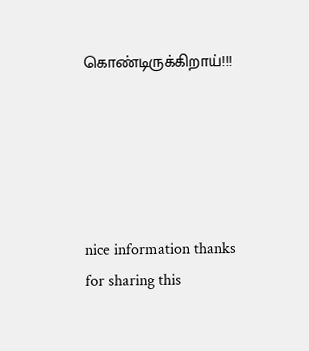கொண்டிருக்கிறாய்!!!





nice information thanks for sharing this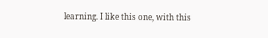learning. I like this one, with this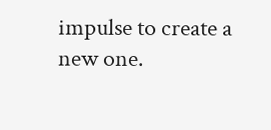impulse to create a new one.